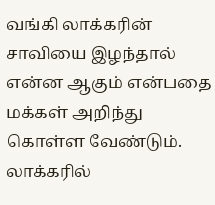வங்கி லாக்கரின் சாவியை இழந்தால் என்ன ஆகும் என்பதை மக்கள் அறிந்து கொள்ள வேண்டும். லாக்கரில்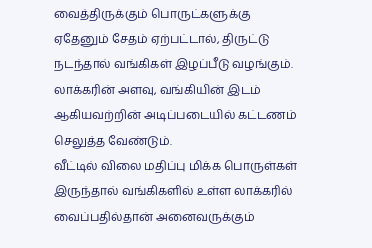வைத்திருக்கும் பொருட்களுக்கு ஏதேனும் சேதம் ஏற்பட்டால், திருட்டு நடந்தால் வங்கிகள் இழப்பீடு வழங்கும். லாக்கரின் அளவு, வங்கியின் இடம் ஆகியவற்றின் அடிப்படையில் கட்டணம் செலுத்த வேண்டும்.
வீட்டில் விலை மதிப்பு மிக்க பொருள்கள் இருந்தால் வங்கிகளில் உள்ள லாக்கரில் வைப்பதில்தான் அனைவருக்கும்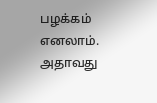பழக்கம் எனலாம். அதாவது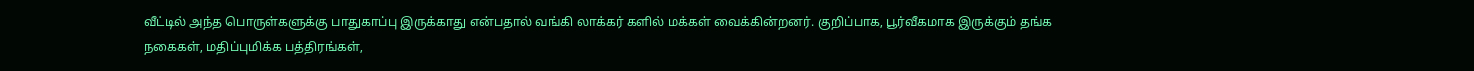வீட்டில் அந்த பொருள்களுக்கு பாதுகாப்பு இருக்காது என்பதால் வங்கி லாக்கர் களில் மக்கள் வைக்கின்றனர். குறிப்பாக, பூர்வீகமாக இருக்கும் தங்க நகைகள், மதிப்புமிக்க பத்திரங்கள்,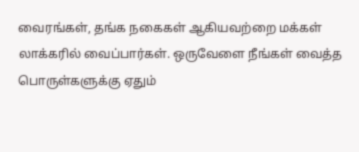வைரங்கள், தங்க நகைகள் ஆகியவற்றை மக்கள் லாக்கரில் வைப்பார்கள். ஒருவேளை நீங்கள் வைத்த பொருள்களுக்கு ஏதும்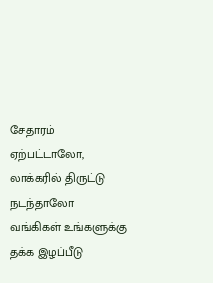சேதாரம் ஏற்பட்டாலோ, லாக்கரில் திருட்டு நடந்தாலோ வங்கிகள் உங்களுக்கு தக்க இழப்பீடு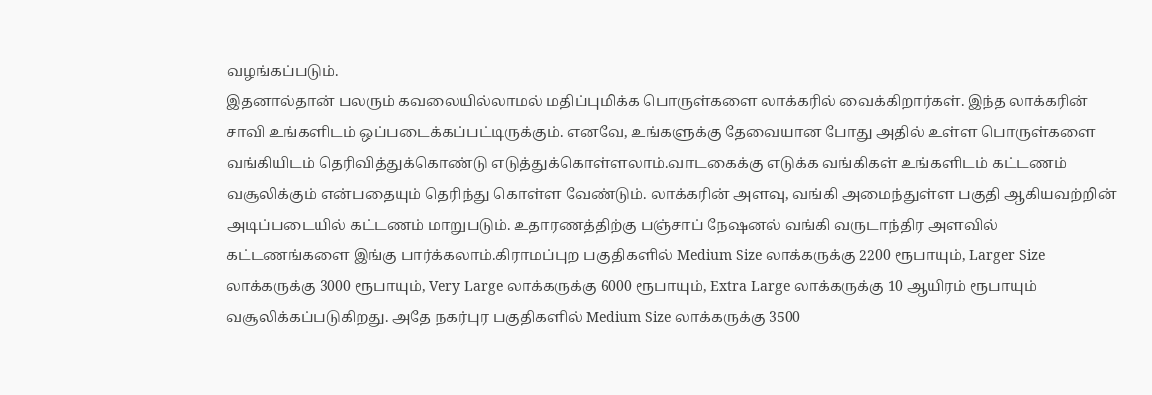வழங்கப்படும்.
இதனால்தான் பலரும் கவலையில்லாமல் மதிப்புமிக்க பொருள்களை லாக்கரில் வைக்கிறார்கள். இந்த லாக்கரின் சாவி உங்களிடம் ஒப்படைக்கப்பட்டிருக்கும். எனவே, உங்களுக்கு தேவையான போது அதில் உள்ள பொருள்களை வங்கியிடம் தெரிவித்துக்கொண்டு எடுத்துக்கொள்ளலாம்.வாடகைக்கு எடுக்க வங்கிகள் உங்களிடம் கட்டணம் வசூலிக்கும் என்பதையும் தெரிந்து கொள்ள வேண்டும். லாக்கரின் அளவு, வங்கி அமைந்துள்ள பகுதி ஆகியவற்றின் அடிப்படையில் கட்டணம் மாறுபடும். உதாரணத்திற்கு பஞ்சாப் நேஷனல் வங்கி வருடாந்திர அளவில் கட்டணங்களை இங்கு பார்க்கலாம்.கிராமப்புற பகுதிகளில் Medium Size லாக்கருக்கு 2200 ரூபாயும், Larger Size லாக்கருக்கு 3000 ரூபாயும், Very Large லாக்கருக்கு 6000 ரூபாயும், Extra Large லாக்கருக்கு 10 ஆயிரம் ரூபாயும் வசூலிக்கப்படுகிறது. அதே நகர்புர பகுதிகளில் Medium Size லாக்கருக்கு 3500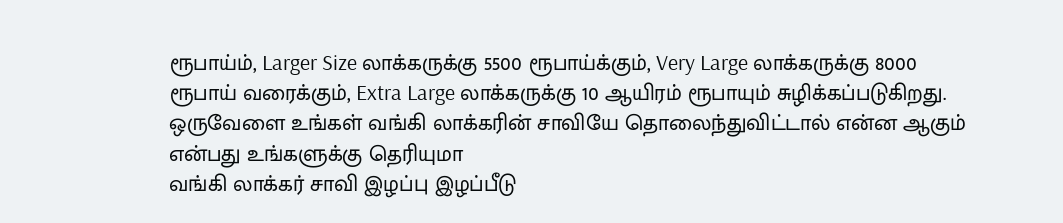ரூபாய்ம், Larger Size லாக்கருக்கு 5500 ரூபாய்க்கும், Very Large லாக்கருக்கு 8000 ரூபாய் வரைக்கும், Extra Large லாக்கருக்கு 10 ஆயிரம் ரூபாயும் சுழிக்கப்படுகிறது. ஒருவேளை உங்கள் வங்கி லாக்கரின் சாவியே தொலைந்துவிட்டால் என்ன ஆகும் என்பது உங்களுக்கு தெரியுமா
வங்கி லாக்கர் சாவி இழப்பு இழப்பீடு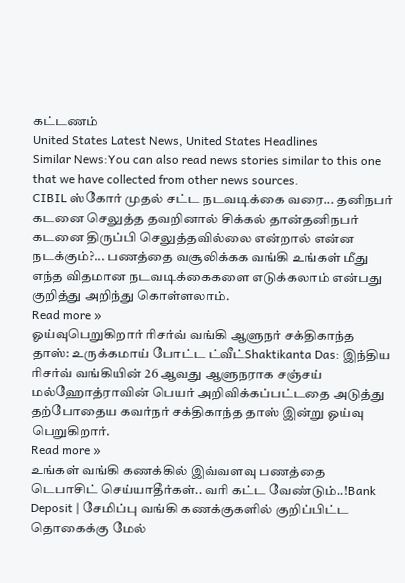கட்டணம்
United States Latest News, United States Headlines
Similar News:You can also read news stories similar to this one that we have collected from other news sources.
CIBIL ஸ்கோர் முதல் சட்ட நடவடிக்கை வரை... தனிநபர் கடனை செலுத்த தவறினால் சிக்கல் தான்தனிநபர் கடனை திருப்பி செலுத்தவில்லை என்றால் என்ன நடக்கும்?... பணத்தை வசூலிக்கக வங்கி உங்கள் மீது எந்த விதமான நடவடிக்கைகளை எடுக்கலாம் என்பது குறித்து அறிந்து கொள்ளலாம்.
Read more »
ஓய்வுபெறுகிறார் ரிசர்வ் வங்கி ஆளுநர் சக்திகாந்த தாஸ்: உருக்கமாய் போட்ட ட்வீட்Shaktikanta Das: இந்திய ரிசர்வ் வங்கியின் 26 ஆவது ஆளுநராக சஞ்சய் மல்ஹோத்ராவின் பெயர் அறிவிக்கப்பட்டதை அடுத்து தற்போதைய கவர்நர் சக்திகாந்த தாஸ் இன்று ஓய்வு பெறுகிறார்.
Read more »
உங்கள் வங்கி கணக்கில் இவ்வளவு பணத்தை டெபாசிட் செய்யாதீர்கள்.. வரி கட்ட வேண்டும்..!Bank Deposit | சேமிப்பு வங்கி கணக்குகளில் குறிப்பிட்ட தொகைக்கு மேல்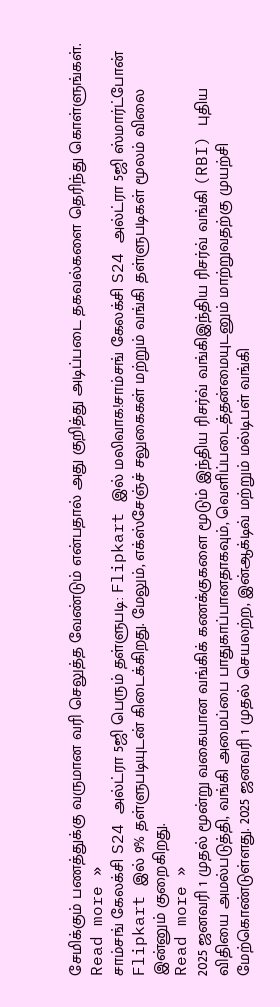சேமிக்கும் பணத்துக்கு வருமான வரி செலுத்த வேண்டும் என்பதால் அது குறித்து அடிப்படை தகவல்களை தெரிந்து கொள்ளுங்கள்.
Read more »
சாம்சங் கேலக்சி S24 அல்ட்ரா 5ஜி பெரும் தள்ளுபடி: Flipkart இல் மலிவாக!சாம்சங் கேலக்சி S24 அல்ட்ரா 5ஜி ஸ்மார்ட்போன் Flipkart இல் 9% தள்ளுபடியுடன் கிடைக்கிறது. மேலும், எக்ஸ்சேஞ்ச் சலுகைகள் மற்றும் வங்கி தள்ளுபடிகள் மூலம் விலை இன்னும் குறைகிறது.
Read more »
2025 ஜனவரி 1 முதல் மூன்று வகையான வங்கிக் கணக்குகளை மூடும் இந்திய ரிசர்வ் வங்கிஇந்திய ரிசர்வ் வங்கி (RBI) புதிய விதியை அமல்படுத்தி, வங்கி அமைப்பை பாதுகாப்பானதாகவும், வெளிப்படைத்தன்மையுடனும் மாற்றுவதற்கு முயற்சி மேற்கொண்டுள்ளது. 2025 ஜனவரி 1 முதல் செயலற்ற, இன்ஆக்டிவ் மற்றும் மல்டிபள் வங்கி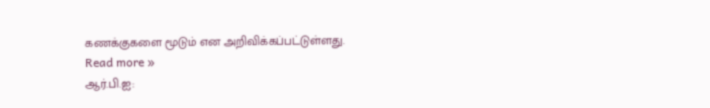கணக்குகளை மூடும் என அறிவிக்கப்பட்டுள்ளது.
Read more »
ஆர்.பி.ஐ: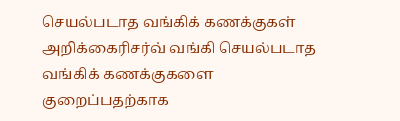செயல்படாத வங்கிக் கணக்குகள் அறிக்கைரிசர்வ் வங்கி செயல்படாத வங்கிக் கணக்குகளை குறைப்பதற்காக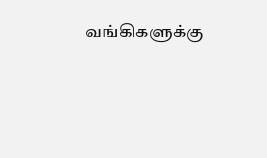வங்கிகளுக்கு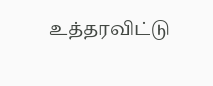உத்தரவிட்டு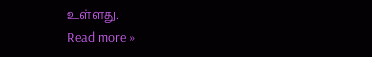உள்ளது.
Read more »